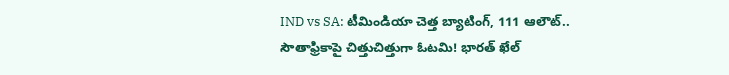IND vs SA: టీమిండియా చెత్త బ్యాటింగ్, 111 ఆలౌట్.. సౌతాఫ్రికాపై చిత్తుచిత్తుగా ఓటమి! భారత్ ఖేల్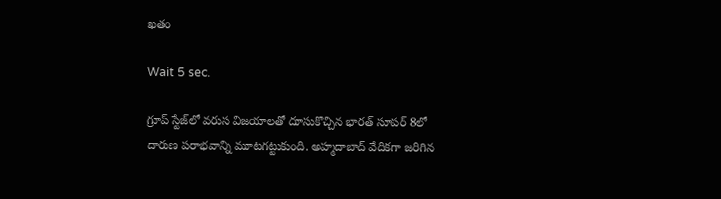ఖతం

Wait 5 sec.

గ్రూప్ స్టేజ్‌లో వరుస విజయాలతో దూసుకొచ్చిన భారత్ సూపర్ 8లో దారుణ పరాభవాన్ని మూటగట్టుకుంది. అహ్మదాబాద్ వేదికగా జరిగిన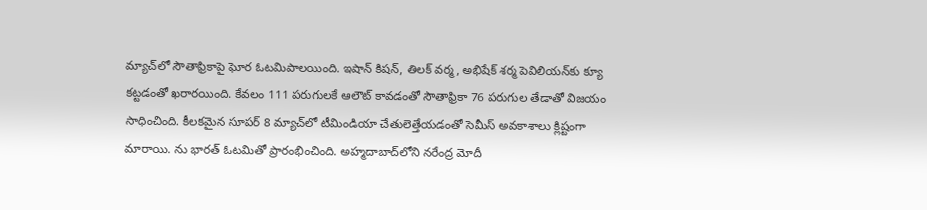మ్యాచ్‌లో సౌతాఫ్రికాపై ఘోర ఓటమిపాలయింది. ఇషాన్ కిషన్, తిలక్ వర్మ, అభిషేక్ శర్మ పెవిలియన్‌కు క్యూ కట్టడంతో ఖరారయింది. కేవలం 111 పరుగులకే ఆలౌట్ కావడంతో సౌతాఫ్రికా 76 పరుగుల తేడాతో విజయం సాధించింది. కీలకమైన సూపర్ 8 మ్యాచ్‌లో టీమిండియా చేతులెత్తేయడంతో సెమీస్ అవకాశాలు క్లిష్టంగా మారాయి. ను భారత్ ఓటమితో ప్రారంభించింది. అహ్మదాబాద్‌లోని నరేంద్ర మోదీ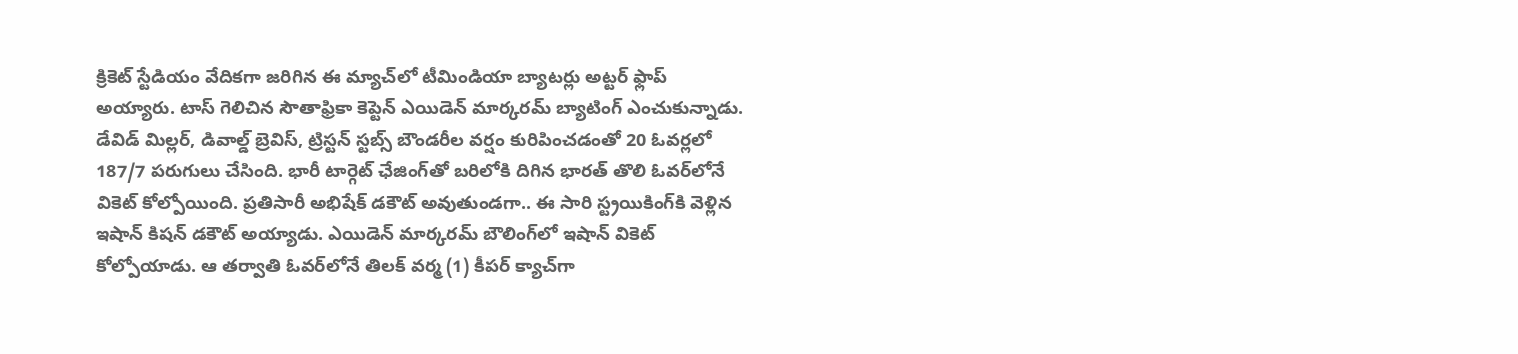క్రికెట్ స్టేడియం వేదికగా జరిగిన ఈ మ్యాచ్‌లో టీమిండియా బ్యాటర్లు అట్టర్ ఫ్లాప్ అయ్యారు. టాస్ గెలిచిన సౌతాఫ్రికా కెప్టెన్ ఎయిడెన్ మార్కరమ్ బ్యాటింగ్ ఎంచుకున్నాడు. డేవిడ్ మిల్లర్, డివాల్డ్ బ్రెవిస్, ట్రిస్టన్ స్టబ్స్ బౌండరీల వర్షం కురిపించడంతో 20 ఓవర్లలో 187/7 పరుగులు చేసింది. భారీ టార్గెట్‌ ఛేజింగ్‌తో బరిలోకి దిగిన భారత్ తొలి ఓవర్‌లోనే వికెట్ కోల్పోయింది. ప్రతిసారీ అభిషేక్ డకౌట్ అవుతుండగా.. ఈ సారి స్ట్రయికింగ్‌కి వెళ్లిన ఇషాన్ కిషన్ డకౌట్ అయ్యాడు. ఎయిడెన్ మార్కరమ్ బౌలింగ్‌లో ఇషాన్ వికెట్ కోల్పోయాడు. ఆ తర్వాతి ఓవర్‌లోనే తిలక్ వర్మ (1) కీపర్ క్యాచ్‌గా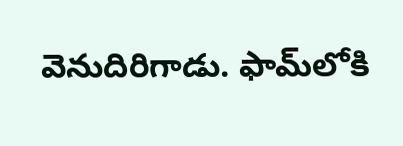వెనుదిరిగాడు. ఫామ్‌లోకి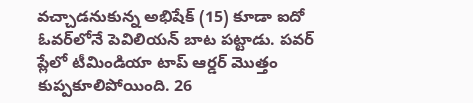వచ్చాడనుకున్న అభిషేక్ (15) కూడా ఐదో ఓవర్‌లోనే పెవిలియన్ బాట పట్టాడు. పవర్ ప్లేలో టీమిండియా టాప్ ఆర్డర్ మొత్తం కుప్పకూలిపోయింది. 26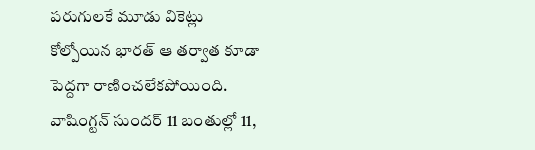పరుగులకే మూడు వికెట్లు కోల్పోయిన భారత్ ఆ తర్వాత కూడా పెద్దగా రాణించలేకపోయింది. వాషింగ్టన్ సుందర్ 11 బంతుల్లో 11,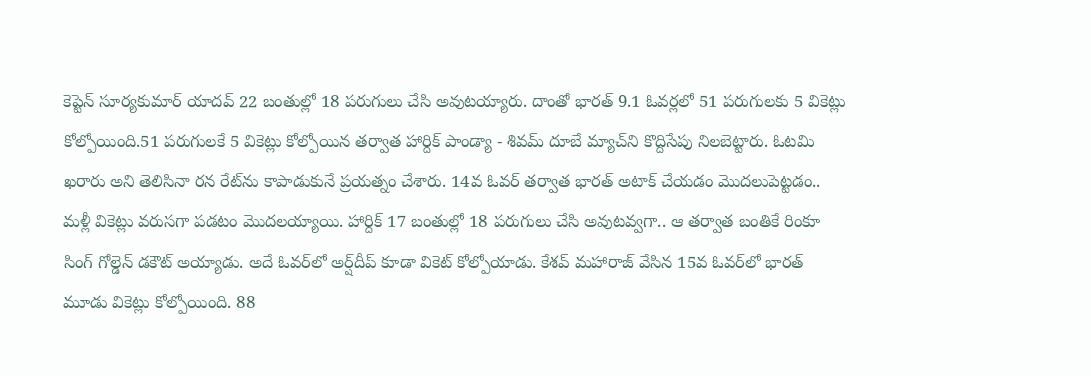కెప్టెన్ సూర్యకుమార్ యాదవ్ 22 బంతుల్లో 18 పరుగులు చేసి అవుటయ్యారు. దాంతో భారత్ 9.1 ఓవర్లలో 51 పరుగులకు 5 వికెట్లు కోల్పోయింది.51 పరుగులకే 5 వికెట్లు కోల్పోయిన తర్వాత హార్దిక్ పాండ్యా - శివమ్ దూబే మ్యాచ్‌ని కొద్దిసేపు నిలబెట్టారు. ఓటమి ఖరారు అని తెలిసినా రన రేట్‌ను కాపాడుకునే ప్రయత్నం చేశారు. 14వ ఓవర్ తర్వాత భారత్ అటాక్ చేయడం మొదలుపెట్టడం.. మళ్లీ వికెట్లు వరుసగా పడటం మొదలయ్యాయి. హార్దిక్ 17 బంతుల్లో 18 పరుగులు చేసి అవుటవ్వగా.. ఆ తర్వాత బంతికే రింకూ సింగ్ గోల్డెన్ డకౌట్ అయ్యాడు. అదే ఓవర్‌లో అర్ష్‌దీప్ కూడా వికెట్ కోల్పోయాడు. కేశవ్ మహారాజ్ వేసిన 15వ ఓవర్‌లో భారత్ మూడు వికెట్లు కోల్పోయింది. 88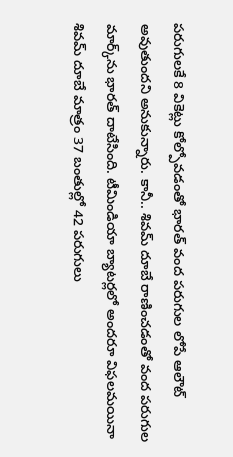పరుగులకే 8 వికెట్లు కోల్పోవడంతో భారత్ వంద పరుగుల లోపే ఆలౌట్ అవుతుందని అనుకున్నారు. కానీ.. శివమ్ దూబే రాణించడంతో వంద పరుగుల మార్క్‌ను భారత్ దాటేసింది. టీమిండియా బ్యాటర్లలో అందరూ విఫలమయినా శివమ్ దూబే మాత్రం 37 బంతుల్లో 42 పరుగులు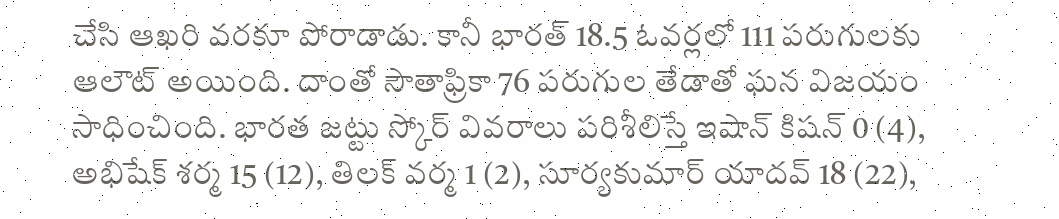చేసి ఆఖరి వరకూ పోరాడాడు. కానీ భారత్ 18.5 ఓవర్లలో 111 పరుగులకు ఆలౌట్ అయింది. దాంతో సౌతాఫ్రికా 76 పరుగుల తేడాతో ఘన విజయం సాధించింది. భారత జట్టు స్కోర్ వివరాలు పరిశీలిస్తే ఇషాన్ కిషన్ 0 (4), అభిషేక్ శర్మ 15 (12), తిలక్ వర్మ 1 (2), సూర్యకుమార్ యాదవ్ 18 (22),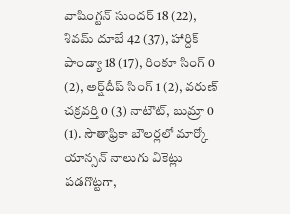వాషింగ్టన్ సుందర్ 18 (22), శివమ్ దూబే 42 (37), హార్దిక్ పాండ్యా 18 (17), రింకూ సింగ్ 0 (2), అర్ష్‌దీప్ సింగ్ 1 (2), వరుణ్ చక్రవర్తి 0 (3) నాటౌట్, బుమ్రా 0 (1). సౌతాఫ్రికా బౌలర్లలో మార్కో యాన్సన్ నాలుగు వికెట్లు పడగొట్టగా,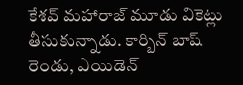కేశవ్ మహారాజ్ మూడు వికెట్లు తీసుకున్నాడు. కార్బిన్ బాష్ రెండు, ఎయిడెన్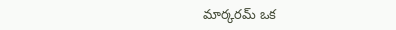మార్కరమ్ ఒక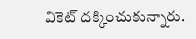వికెట్ దక్కించుకున్నారు.